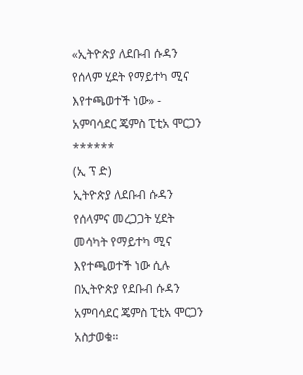«ኢትዮጵያ ለደቡብ ሱዳን የሰላም ሂደት የማይተካ ሚና እየተጫወተች ነው» - አምባሳደር ጄምስ ፒቲአ ሞርጋን
******
(ኢ ፕ ድ)
ኢትዮጵያ ለደቡብ ሱዳን የሰላምና መረጋጋት ሂደት መሳካት የማይተካ ሚና እየተጫወተች ነው ሲሉ በኢትዮጵያ የደቡብ ሱዳን አምባሳደር ጄምስ ፒቲአ ሞርጋን አስታወቁ።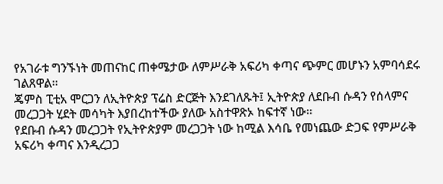የአገራቱ ግንኙነት መጠናከር ጠቀሜታው ለምሥራቅ አፍሪካ ቀጣና ጭምር መሆኑን አምባሳደሩ ገልጸዋል።
ጄምስ ፒቲአ ሞርጋን ለኢትዮጵያ ፕሬስ ድርጅት እንደገለጹት፤ ኢትዮጵያ ለደቡብ ሱዳን የሰላምና መረጋጋት ሂደት መሳካት እያበረከተችው ያለው አስተዋጽኦ ከፍተኛ ነው።
የደቡብ ሱዳን መረጋጋት የኢትዮጵያም መረጋጋት ነው ከሚል እሳቤ የመነጨው ድጋፍ የምሥራቅ አፍሪካ ቀጣና እንዲረጋጋ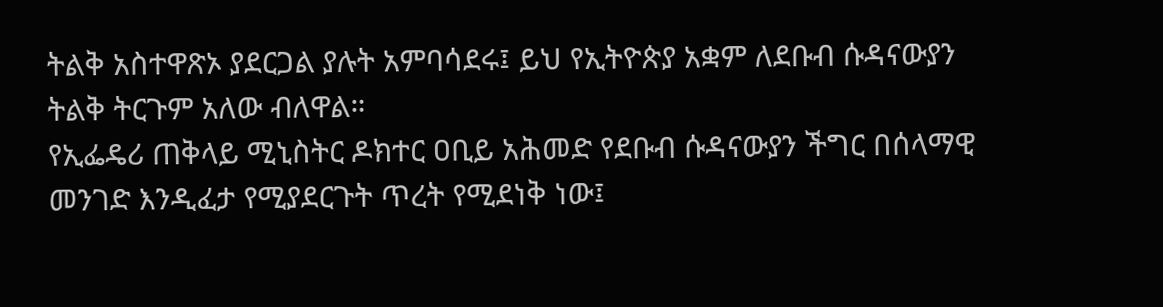ትልቅ አስተዋጽኦ ያደርጋል ያሉት አምባሳደሩ፤ ይህ የኢትዮጵያ አቋም ለደቡብ ሱዳናውያን ትልቅ ትርጉም አለው ብለዋል።
የኢፌዴሪ ጠቅላይ ሚኒስትር ዶክተር ዐቢይ አሕመድ የደቡብ ሱዳናውያን ችግር በሰላማዊ መንገድ እንዲፈታ የሚያደርጉት ጥረት የሚደነቅ ነው፤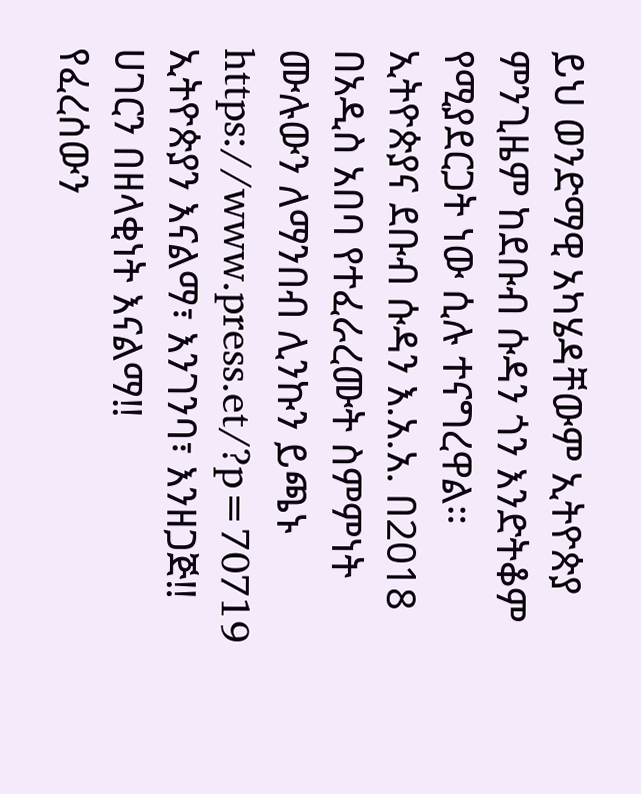ይህ ወንድማዊ አካሄዳቸውም ኢትዮጵያ ምንጊዜም ከደቡብ ሱዳን ጎን እንድትቆም የሚያደርጋት ነው ሲሉ ተናግረዋል።
ኢትዮጵያና ደቡብ ሱዳን እ.አ.አ. በ2018 በአዲስ አበባ የተፈራረሙት ስምምነት
ሙሉውን ለማንበብ ሊንኩን ይጫኑ
https://www.press.et/?p=70719
ኢትዮጵያን እናልማ፣ እንገንባ፣ እንዘጋጅ‼
ሀገርን በዘላቂነት እናልማ‼
የፈረሰውን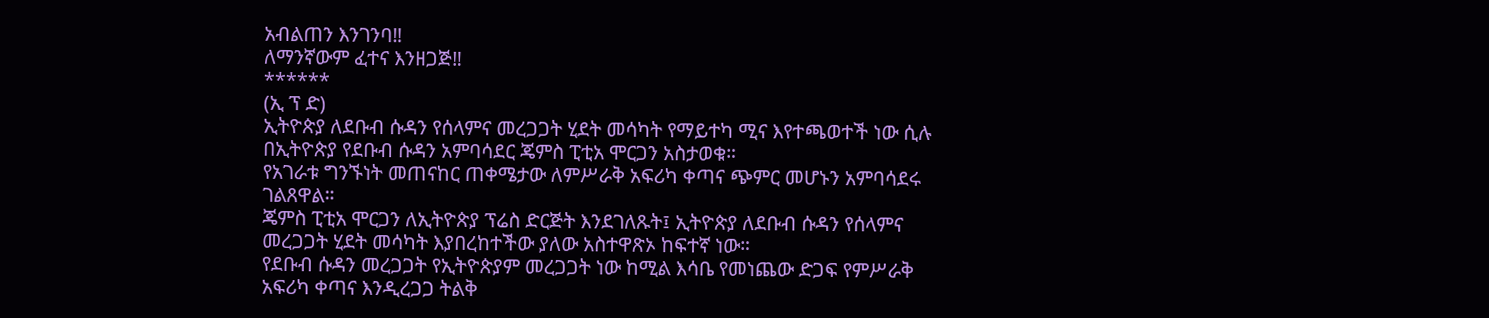አብልጠን እንገንባ‼
ለማንኛውም ፈተና እንዘጋጅ‼
******
(ኢ ፕ ድ)
ኢትዮጵያ ለደቡብ ሱዳን የሰላምና መረጋጋት ሂደት መሳካት የማይተካ ሚና እየተጫወተች ነው ሲሉ በኢትዮጵያ የደቡብ ሱዳን አምባሳደር ጄምስ ፒቲአ ሞርጋን አስታወቁ።
የአገራቱ ግንኙነት መጠናከር ጠቀሜታው ለምሥራቅ አፍሪካ ቀጣና ጭምር መሆኑን አምባሳደሩ ገልጸዋል።
ጄምስ ፒቲአ ሞርጋን ለኢትዮጵያ ፕሬስ ድርጅት እንደገለጹት፤ ኢትዮጵያ ለደቡብ ሱዳን የሰላምና መረጋጋት ሂደት መሳካት እያበረከተችው ያለው አስተዋጽኦ ከፍተኛ ነው።
የደቡብ ሱዳን መረጋጋት የኢትዮጵያም መረጋጋት ነው ከሚል እሳቤ የመነጨው ድጋፍ የምሥራቅ አፍሪካ ቀጣና እንዲረጋጋ ትልቅ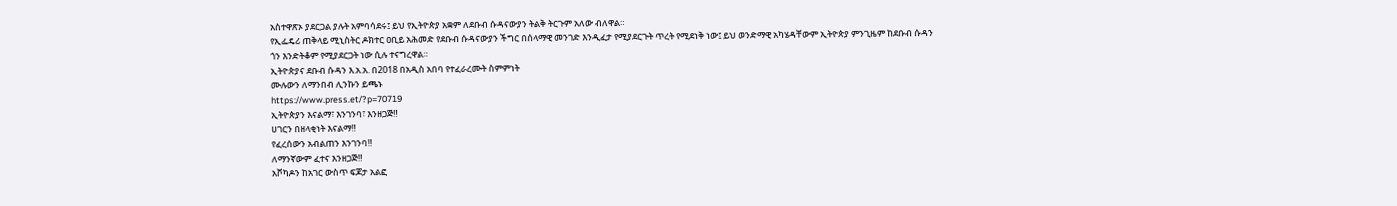አስተዋጽኦ ያደርጋል ያሉት አምባሳደሩ፤ ይህ የኢትዮጵያ አቋም ለደቡብ ሱዳናውያን ትልቅ ትርጉም አለው ብለዋል።
የኢፌዴሪ ጠቅላይ ሚኒስትር ዶክተር ዐቢይ አሕመድ የደቡብ ሱዳናውያን ችግር በሰላማዊ መንገድ እንዲፈታ የሚያደርጉት ጥረት የሚደነቅ ነው፤ ይህ ወንድማዊ አካሄዳቸውም ኢትዮጵያ ምንጊዜም ከደቡብ ሱዳን ጎን እንድትቆም የሚያደርጋት ነው ሲሉ ተናግረዋል።
ኢትዮጵያና ደቡብ ሱዳን እ.አ.አ. በ2018 በአዲስ አበባ የተፈራረሙት ስምምነት
ሙሉውን ለማንበብ ሊንኩን ይጫኑ
https://www.press.et/?p=70719
ኢትዮጵያን እናልማ፣ እንገንባ፣ እንዘጋጅ‼
ሀገርን በዘላቂነት እናልማ‼
የፈረሰውን አብልጠን እንገንባ‼
ለማንኛውም ፈተና እንዘጋጅ‼
አቮካዶን ከአገር ውስጥ ፍጆታ አልፎ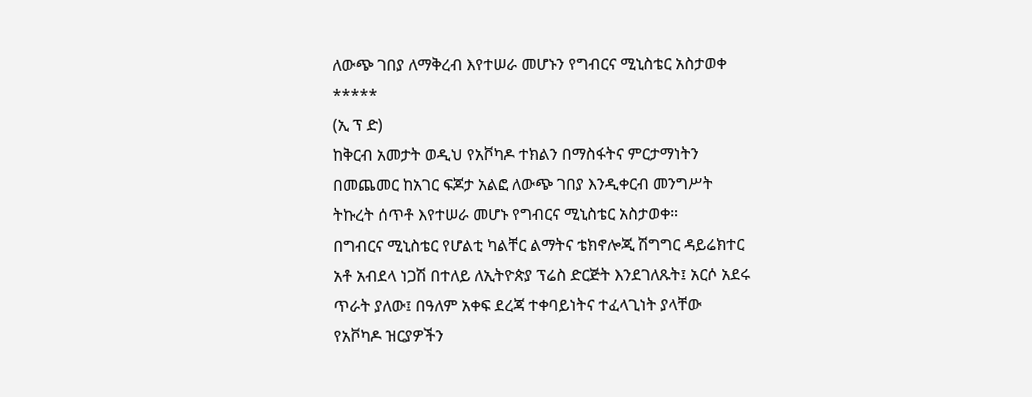ለውጭ ገበያ ለማቅረብ እየተሠራ መሆኑን የግብርና ሚኒስቴር አስታወቀ
*****
(ኢ ፕ ድ)
ከቅርብ አመታት ወዲህ የአቮካዶ ተክልን በማስፋትና ምርታማነትን በመጨመር ከአገር ፍጆታ አልፎ ለውጭ ገበያ እንዲቀርብ መንግሥት ትኩረት ሰጥቶ እየተሠራ መሆኑ የግብርና ሚኒስቴር አስታወቀ።
በግብርና ሚኒስቴር የሆልቲ ካልቸር ልማትና ቴክኖሎጂ ሽግግር ዳይሬክተር አቶ አብደላ ነጋሽ በተለይ ለኢትዮጵያ ፕሬስ ድርጅት እንደገለጹት፤ አርሶ አደሩ ጥራት ያለው፤ በዓለም አቀፍ ደረጃ ተቀባይነትና ተፈላጊነት ያላቸው የአቮካዶ ዝርያዎችን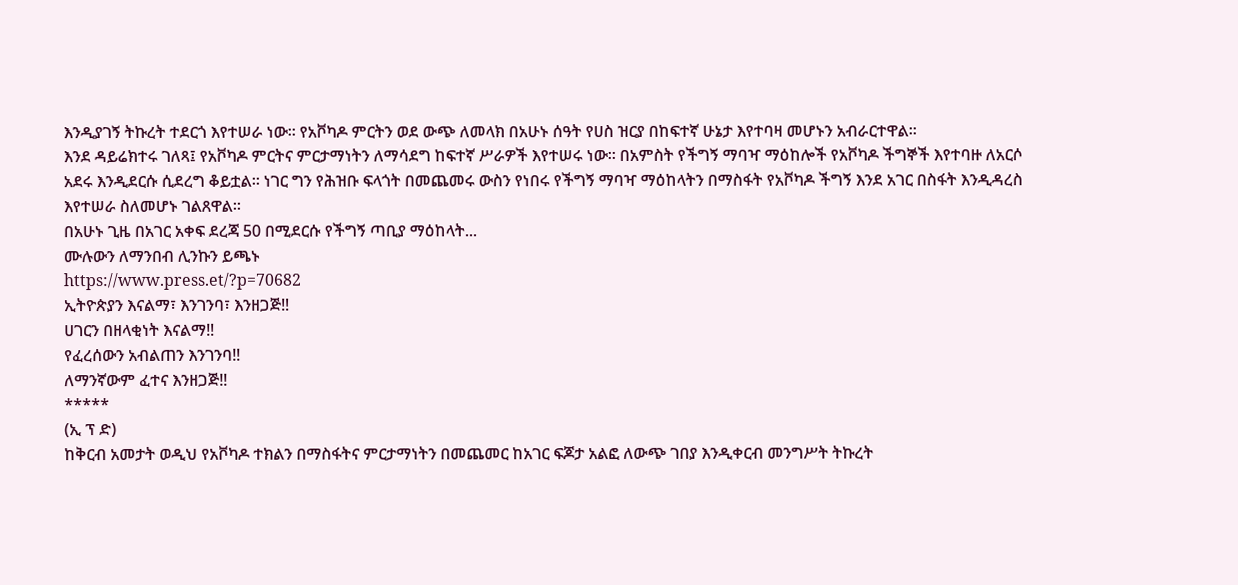እንዲያገኝ ትኩረት ተደርጎ እየተሠራ ነው። የአቮካዶ ምርትን ወደ ውጭ ለመላክ በአሁኑ ሰዓት የሀስ ዝርያ በከፍተኛ ሁኔታ እየተባዛ መሆኑን አብራርተዋል።
እንደ ዳይሬክተሩ ገለጻ፤ የአቮካዶ ምርትና ምርታማነትን ለማሳደግ ከፍተኛ ሥራዎች እየተሠሩ ነው። በአምስት የችግኝ ማባዣ ማዕከሎች የአቮካዶ ችግኞች እየተባዙ ለአርሶ አደሩ እንዲደርሱ ሲደረግ ቆይቷል። ነገር ግን የሕዝቡ ፍላጎት በመጨመሩ ውስን የነበሩ የችግኝ ማባዣ ማዕከላትን በማስፋት የአቮካዶ ችግኝ እንደ አገር በስፋት እንዲዳረስ እየተሠራ ስለመሆኑ ገልጸዋል።
በአሁኑ ጊዜ በአገር አቀፍ ደረጃ 50 በሚደርሱ የችግኝ ጣቢያ ማዕከላት...
ሙሉውን ለማንበብ ሊንኩን ይጫኑ
https://www.press.et/?p=70682
ኢትዮጵያን እናልማ፣ እንገንባ፣ እንዘጋጅ‼
ሀገርን በዘላቂነት እናልማ‼
የፈረሰውን አብልጠን እንገንባ‼
ለማንኛውም ፈተና እንዘጋጅ‼
*****
(ኢ ፕ ድ)
ከቅርብ አመታት ወዲህ የአቮካዶ ተክልን በማስፋትና ምርታማነትን በመጨመር ከአገር ፍጆታ አልፎ ለውጭ ገበያ እንዲቀርብ መንግሥት ትኩረት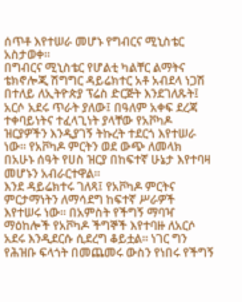ሰጥቶ እየተሠራ መሆኑ የግብርና ሚኒስቴር አስታወቀ።
በግብርና ሚኒስቴር የሆልቲ ካልቸር ልማትና ቴክኖሎጂ ሽግግር ዳይሬክተር አቶ አብደላ ነጋሽ በተለይ ለኢትዮጵያ ፕሬስ ድርጅት እንደገለጹት፤ አርሶ አደሩ ጥራት ያለው፤ በዓለም አቀፍ ደረጃ ተቀባይነትና ተፈላጊነት ያላቸው የአቮካዶ ዝርያዎችን እንዲያገኝ ትኩረት ተደርጎ እየተሠራ ነው። የአቮካዶ ምርትን ወደ ውጭ ለመላክ በአሁኑ ሰዓት የሀስ ዝርያ በከፍተኛ ሁኔታ እየተባዛ መሆኑን አብራርተዋል።
እንደ ዳይሬክተሩ ገለጻ፤ የአቮካዶ ምርትና ምርታማነትን ለማሳደግ ከፍተኛ ሥራዎች እየተሠሩ ነው። በአምስት የችግኝ ማባዣ ማዕከሎች የአቮካዶ ችግኞች እየተባዙ ለአርሶ አደሩ እንዲደርሱ ሲደረግ ቆይቷል። ነገር ግን የሕዝቡ ፍላጎት በመጨመሩ ውስን የነበሩ የችግኝ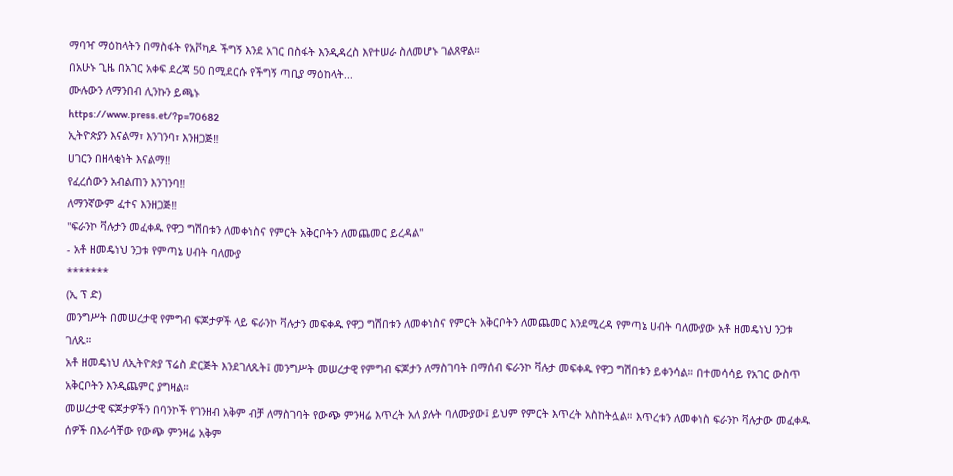ማባዣ ማዕከላትን በማስፋት የአቮካዶ ችግኝ እንደ አገር በስፋት እንዲዳረስ እየተሠራ ስለመሆኑ ገልጸዋል።
በአሁኑ ጊዜ በአገር አቀፍ ደረጃ 50 በሚደርሱ የችግኝ ጣቢያ ማዕከላት...
ሙሉውን ለማንበብ ሊንኩን ይጫኑ
https://www.press.et/?p=70682
ኢትዮጵያን እናልማ፣ እንገንባ፣ እንዘጋጅ‼
ሀገርን በዘላቂነት እናልማ‼
የፈረሰውን አብልጠን እንገንባ‼
ለማንኛውም ፈተና እንዘጋጅ‼
"ፍራንኮ ቫሉታን መፈቀዱ የዋጋ ግሽበቱን ለመቀነስና የምርት አቅርቦትን ለመጨመር ይረዳል"
- አቶ ዘመዴነህ ንጋቱ የምጣኔ ሀብት ባለሙያ
*******
(ኢ ፕ ድ)
መንግሥት በመሠረታዊ የምግብ ፍጆታዎች ላይ ፍራንኮ ቫሉታን መፍቀዱ የዋጋ ግሽበቱን ለመቀነስና የምርት አቅርቦትን ለመጨመር እንደሚረዳ የምጣኔ ሀብት ባለሙያው አቶ ዘመዴነህ ንጋቱ ገለጹ።
አቶ ዘመዴነህ ለኢትዮጵያ ፕሬስ ድርጅት እንደገለጹት፤ መንግሥት መሠረታዊ የምግብ ፍጆታን ለማስገባት በማሰብ ፍራንኮ ቫሉታ መፍቀዱ የዋጋ ግሽበቱን ይቀንሳል። በተመሳሳይ የአገር ውስጥ አቅርቦትን እንዲጨምር ያግዛል።
መሠረታዊ ፍጆታዎችን በባንኮች የገንዘብ አቅም ብቻ ለማስገባት የውጭ ምንዛሬ እጥረት አለ ያሉት ባለሙያው፤ ይህም የምርት እጥረት አስከትሏል። እጥረቱን ለመቀነስ ፍራንኮ ቫሉታው መፈቀዱ ሰዎች በእራሳቸው የውጭ ምንዛሬ አቅም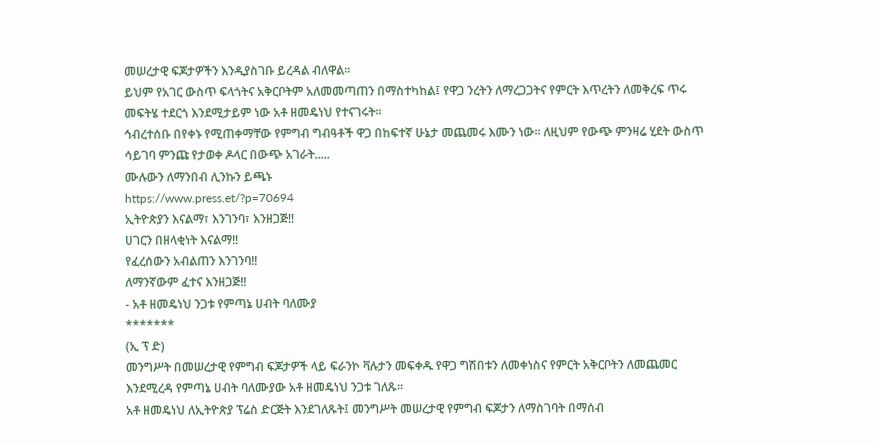መሠረታዊ ፍጆታዎችን እንዲያስገቡ ይረዳል ብለዋል።
ይህም የአገር ውስጥ ፍላጎትና አቅርቦትም አለመመጣጠን በማስተካከል፤ የዋጋ ንረትን ለማረጋጋትና የምርት እጥረትን ለመቅረፍ ጥሩ መፍትሄ ተደርጎ እንደሚታይም ነው አቶ ዘመዴነህ የተናገሩት።
ኅብረተሰቡ በየቀኑ የሚጠቀማቸው የምግብ ግብዓቶች ዋጋ በከፍተኛ ሁኔታ መጨመሩ እሙን ነው። ለዚህም የውጭ ምንዛሬ ሂደት ውስጥ ሳይገባ ምንጩ የታወቀ ዶላር በውጭ አገራት.....
ሙሉውን ለማንበብ ሊንኩን ይጫኑ
https://www.press.et/?p=70694
ኢትዮጵያን እናልማ፣ እንገንባ፣ እንዘጋጅ‼
ሀገርን በዘላቂነት እናልማ‼
የፈረሰውን አብልጠን እንገንባ‼
ለማንኛውም ፈተና እንዘጋጅ‼
- አቶ ዘመዴነህ ንጋቱ የምጣኔ ሀብት ባለሙያ
*******
(ኢ ፕ ድ)
መንግሥት በመሠረታዊ የምግብ ፍጆታዎች ላይ ፍራንኮ ቫሉታን መፍቀዱ የዋጋ ግሽበቱን ለመቀነስና የምርት አቅርቦትን ለመጨመር እንደሚረዳ የምጣኔ ሀብት ባለሙያው አቶ ዘመዴነህ ንጋቱ ገለጹ።
አቶ ዘመዴነህ ለኢትዮጵያ ፕሬስ ድርጅት እንደገለጹት፤ መንግሥት መሠረታዊ የምግብ ፍጆታን ለማስገባት በማሰብ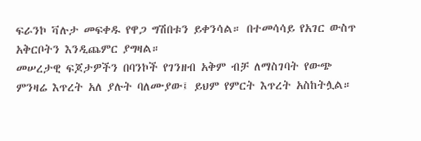ፍራንኮ ቫሉታ መፍቀዱ የዋጋ ግሽበቱን ይቀንሳል። በተመሳሳይ የአገር ውስጥ አቅርቦትን እንዲጨምር ያግዛል።
መሠረታዊ ፍጆታዎችን በባንኮች የገንዘብ አቅም ብቻ ለማስገባት የውጭ ምንዛሬ እጥረት አለ ያሉት ባለሙያው፤ ይህም የምርት እጥረት አስከትሏል።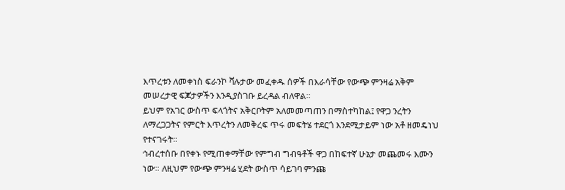እጥረቱን ለመቀነስ ፍራንኮ ቫሉታው መፈቀዱ ሰዎች በእራሳቸው የውጭ ምንዛሬ አቅም መሠረታዊ ፍጆታዎችን እንዲያስገቡ ይረዳል ብለዋል።
ይህም የአገር ውስጥ ፍላጎትና አቅርቦትም አለመመጣጠን በማስተካከል፤ የዋጋ ንረትን ለማረጋጋትና የምርት እጥረትን ለመቅረፍ ጥሩ መፍትሄ ተደርጎ እንደሚታይም ነው አቶ ዘመዴነህ የተናገሩት።
ኅብረተሰቡ በየቀኑ የሚጠቀማቸው የምግብ ግብዓቶች ዋጋ በከፍተኛ ሁኔታ መጨመሩ እሙን ነው። ለዚህም የውጭ ምንዛሬ ሂደት ውስጥ ሳይገባ ምንጩ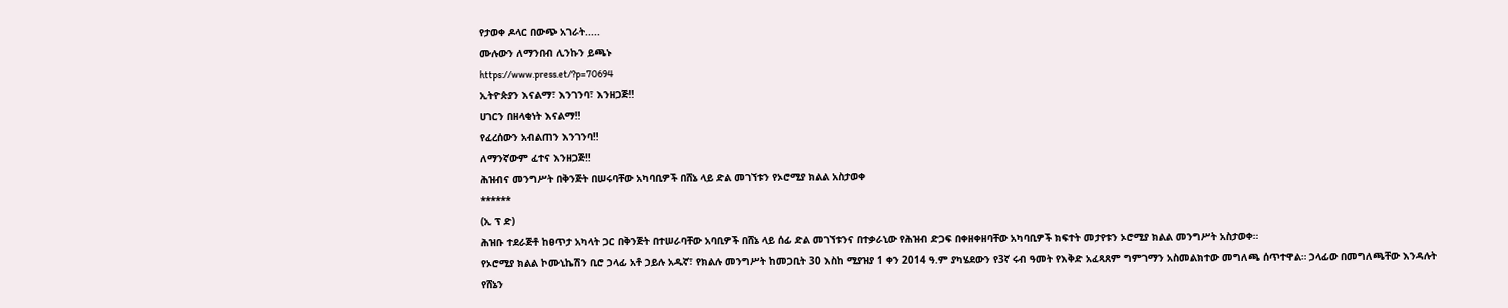የታወቀ ዶላር በውጭ አገራት.....
ሙሉውን ለማንበብ ሊንኩን ይጫኑ
https://www.press.et/?p=70694
ኢትዮጵያን እናልማ፣ እንገንባ፣ እንዘጋጅ‼
ሀገርን በዘላቂነት እናልማ‼
የፈረሰውን አብልጠን እንገንባ‼
ለማንኛውም ፈተና እንዘጋጅ‼
ሕዝብና መንግሥት በቅንጅት በሠሩባቸው አካባቢዎች በሸኔ ላይ ድል መገኘቱን የኦሮሚያ ክልል አስታወቀ
******
(ኢ ፕ ድ)
ሕዝቡ ተደራጅቶ ከፀጥታ አካላት ጋር በቅንጅት በተሠራባቸው አባቢዎች በሸኔ ላይ ሰፊ ድል መገኘቱንና በተቃራኒው የሕዝብ ድጋፍ በቀዘቀዘባቸው አካባቢዎች ክፍተት መታየቱን ኦሮሚያ ክልል መንግሥት አስታወቀ።
የኦሮሚያ ክልል ኮሙኒኬሽን ቢሮ ኃላፊ አቶ ኃይሉ አዱኛ፣ የክልሉ መንግሥት ከመጋቢት 30 እስከ ሚያዝያ 1 ቀን 2014 ዓ.ም ያካሄደውን የ3ኛ ሩብ ዓመት የእቅድ አፈጻጸም ግምገማን አስመልክተው መግለጫ ሰጥተዋል። ኃላፊው በመግለጫቸው እንዳሉት የሸኔን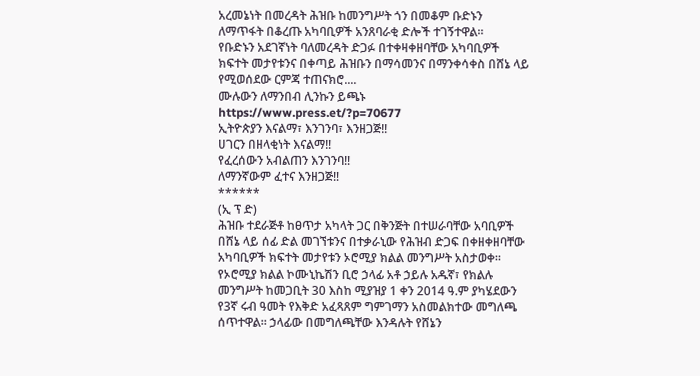አረመኔነት በመረዳት ሕዝቡ ከመንግሥት ጎን በመቆም ቡድኑን ለማጥፋት በቆረጡ አካባቢዎች አንጸባራቂ ድሎች ተገኝተዋል።
የቡድኑን አደገኛነት ባለመረዳት ድጋፉ በተቀዛቀዘባቸው አካባቢዎች ክፍተት መታየቱንና በቀጣይ ሕዝቡን በማሳመንና በማንቀሳቀስ በሸኔ ላይ የሚወሰደው ርምጃ ተጠናክሮ....
ሙሉውን ለማንበብ ሊንኩን ይጫኑ
https://www.press.et/?p=70677
ኢትዮጵያን እናልማ፣ እንገንባ፣ እንዘጋጅ‼
ሀገርን በዘላቂነት እናልማ‼
የፈረሰውን አብልጠን እንገንባ‼
ለማንኛውም ፈተና እንዘጋጅ‼
******
(ኢ ፕ ድ)
ሕዝቡ ተደራጅቶ ከፀጥታ አካላት ጋር በቅንጅት በተሠራባቸው አባቢዎች በሸኔ ላይ ሰፊ ድል መገኘቱንና በተቃራኒው የሕዝብ ድጋፍ በቀዘቀዘባቸው አካባቢዎች ክፍተት መታየቱን ኦሮሚያ ክልል መንግሥት አስታወቀ።
የኦሮሚያ ክልል ኮሙኒኬሽን ቢሮ ኃላፊ አቶ ኃይሉ አዱኛ፣ የክልሉ መንግሥት ከመጋቢት 30 እስከ ሚያዝያ 1 ቀን 2014 ዓ.ም ያካሄደውን የ3ኛ ሩብ ዓመት የእቅድ አፈጻጸም ግምገማን አስመልክተው መግለጫ ሰጥተዋል። ኃላፊው በመግለጫቸው እንዳሉት የሸኔን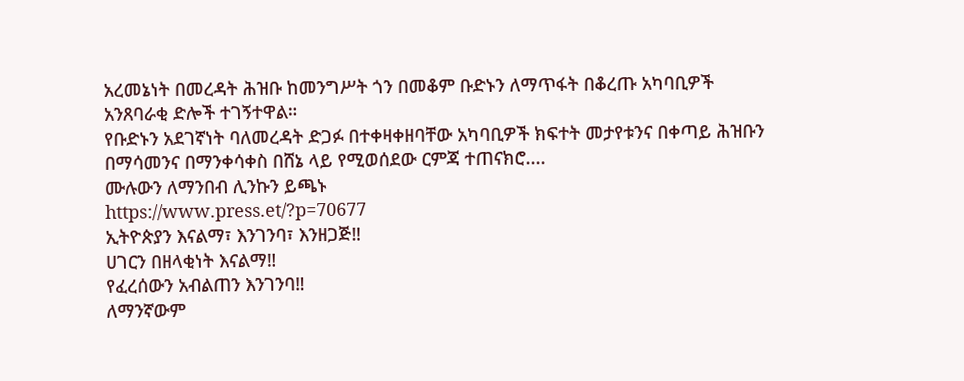አረመኔነት በመረዳት ሕዝቡ ከመንግሥት ጎን በመቆም ቡድኑን ለማጥፋት በቆረጡ አካባቢዎች አንጸባራቂ ድሎች ተገኝተዋል።
የቡድኑን አደገኛነት ባለመረዳት ድጋፉ በተቀዛቀዘባቸው አካባቢዎች ክፍተት መታየቱንና በቀጣይ ሕዝቡን በማሳመንና በማንቀሳቀስ በሸኔ ላይ የሚወሰደው ርምጃ ተጠናክሮ....
ሙሉውን ለማንበብ ሊንኩን ይጫኑ
https://www.press.et/?p=70677
ኢትዮጵያን እናልማ፣ እንገንባ፣ እንዘጋጅ‼
ሀገርን በዘላቂነት እናልማ‼
የፈረሰውን አብልጠን እንገንባ‼
ለማንኛውም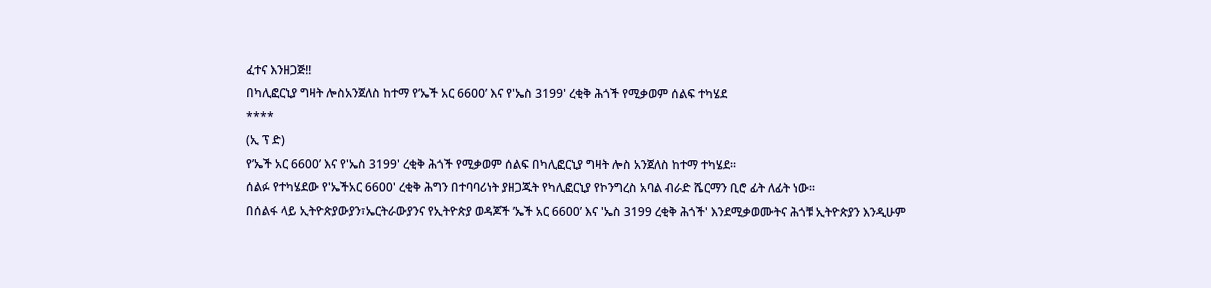ፈተና እንዘጋጅ‼
በካሊፎርኒያ ግዛት ሎስአንጀለስ ከተማ የ’ኤች አር 6600’ እና የ'ኤስ 3199' ረቂቅ ሕጎች የሚቃወም ሰልፍ ተካሄደ
****
(ኢ ፕ ድ)
የ’ኤች አር 6600’ እና የ'ኤስ 3199' ረቂቅ ሕጎች የሚቃወም ሰልፍ በካሊፎርኒያ ግዛት ሎስ አንጀለስ ከተማ ተካሄደ።
ሰልፉ የተካሄደው የ'ኤችአር 6600' ረቂቅ ሕግን በተባባሪነት ያዘጋጁት የካሊፎርኒያ የኮንግረስ አባል ብራድ ሼርማን ቢሮ ፊት ለፊት ነው።
በሰልፋ ላይ ኢትዮጵያውያን፣ኤርትራውያንና የኢትዮጵያ ወዳጆች ’ኤች አር 6600’ እና 'ኤስ 3199 ረቂቅ ሕጎች' እንደሚቃወሙትና ሕጎቹ ኢትዮጵያን እንዲሁም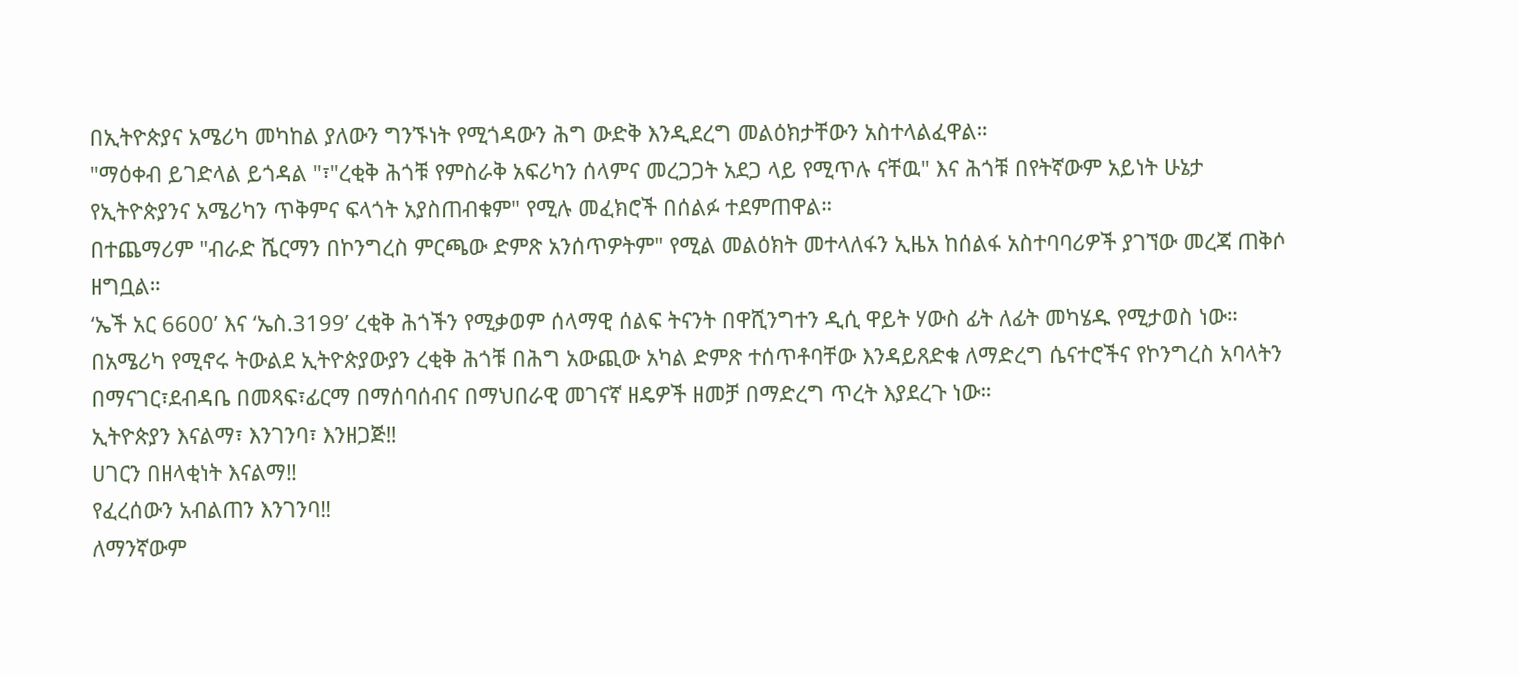በኢትዮጵያና አሜሪካ መካከል ያለውን ግንኙነት የሚጎዳውን ሕግ ውድቅ እንዲደረግ መልዕክታቸውን አስተላልፈዋል።
"ማዕቀብ ይገድላል ይጎዳል "፣"ረቂቅ ሕጎቹ የምስራቅ አፍሪካን ሰላምና መረጋጋት አደጋ ላይ የሚጥሉ ናቸዉ" እና ሕጎቹ በየትኛውም አይነት ሁኔታ የኢትዮጵያንና አሜሪካን ጥቅምና ፍላጎት አያስጠብቁም" የሚሉ መፈክሮች በሰልፉ ተደምጠዋል።
በተጨማሪም "ብራድ ሼርማን በኮንግረስ ምርጫው ድምጽ አንሰጥዎትም" የሚል መልዕክት መተላለፋን ኢዜአ ከሰልፋ አስተባባሪዎች ያገኘው መረጃ ጠቅሶ ዘግቧል።
‘ኤች አር 6600’ እና ‘ኤስ.3199’ ረቂቅ ሕጎችን የሚቃወም ሰላማዊ ሰልፍ ትናንት በዋሺንግተን ዲሲ ዋይት ሃውስ ፊት ለፊት መካሄዱ የሚታወስ ነው።
በአሜሪካ የሚኖሩ ትውልደ ኢትዮጵያውያን ረቂቅ ሕጎቹ በሕግ አውጪው አካል ድምጽ ተሰጥቶባቸው እንዳይጸድቁ ለማድረግ ሴናተሮችና የኮንግረስ አባላትን በማናገር፣ደብዳቤ በመጻፍ፣ፊርማ በማሰባሰብና በማህበራዊ መገናኛ ዘዴዎች ዘመቻ በማድረግ ጥረት እያደረጉ ነው።
ኢትዮጵያን እናልማ፣ እንገንባ፣ እንዘጋጅ‼
ሀገርን በዘላቂነት እናልማ‼
የፈረሰውን አብልጠን እንገንባ‼
ለማንኛውም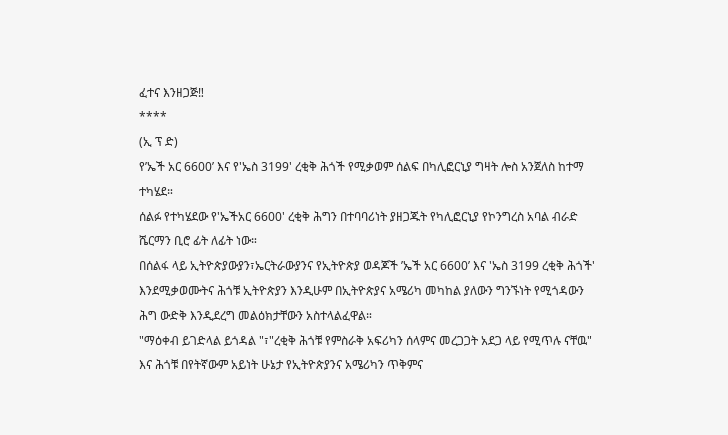ፈተና እንዘጋጅ‼
****
(ኢ ፕ ድ)
የ’ኤች አር 6600’ እና የ'ኤስ 3199' ረቂቅ ሕጎች የሚቃወም ሰልፍ በካሊፎርኒያ ግዛት ሎስ አንጀለስ ከተማ ተካሄደ።
ሰልፉ የተካሄደው የ'ኤችአር 6600' ረቂቅ ሕግን በተባባሪነት ያዘጋጁት የካሊፎርኒያ የኮንግረስ አባል ብራድ ሼርማን ቢሮ ፊት ለፊት ነው።
በሰልፋ ላይ ኢትዮጵያውያን፣ኤርትራውያንና የኢትዮጵያ ወዳጆች ’ኤች አር 6600’ እና 'ኤስ 3199 ረቂቅ ሕጎች' እንደሚቃወሙትና ሕጎቹ ኢትዮጵያን እንዲሁም በኢትዮጵያና አሜሪካ መካከል ያለውን ግንኙነት የሚጎዳውን ሕግ ውድቅ እንዲደረግ መልዕክታቸውን አስተላልፈዋል።
"ማዕቀብ ይገድላል ይጎዳል "፣"ረቂቅ ሕጎቹ የምስራቅ አፍሪካን ሰላምና መረጋጋት አደጋ ላይ የሚጥሉ ናቸዉ" እና ሕጎቹ በየትኛውም አይነት ሁኔታ የኢትዮጵያንና አሜሪካን ጥቅምና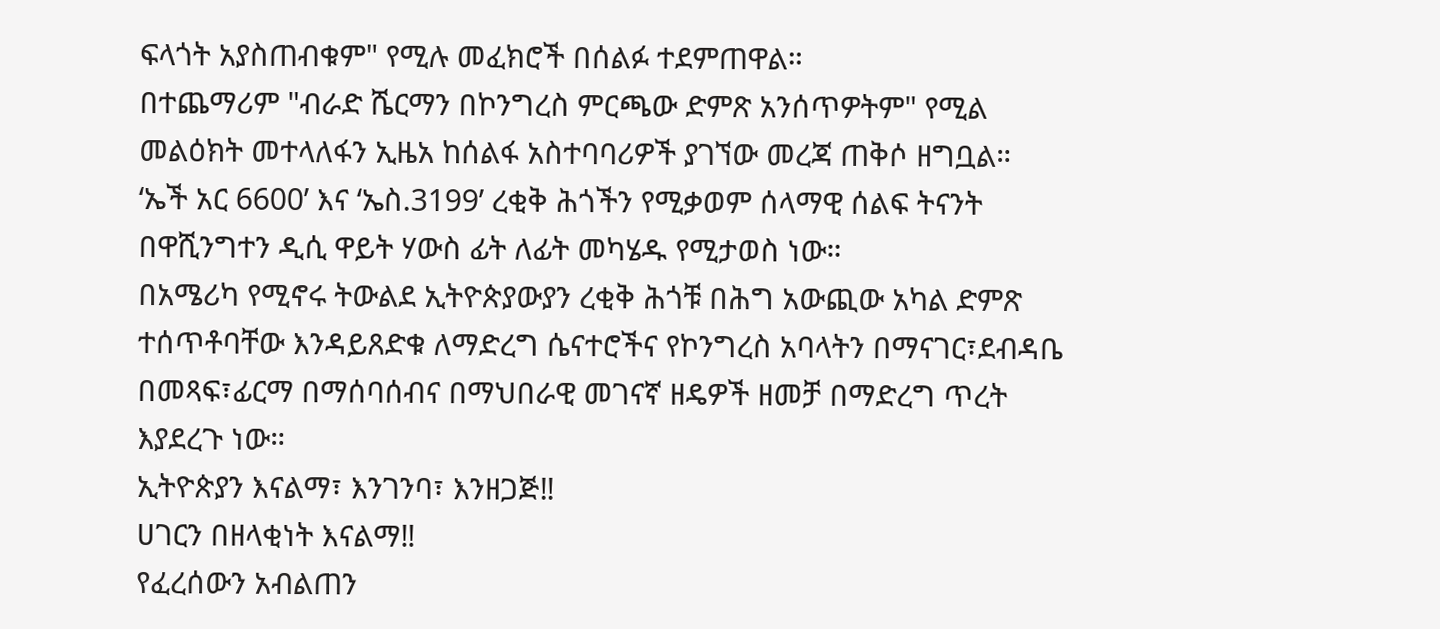ፍላጎት አያስጠብቁም" የሚሉ መፈክሮች በሰልፉ ተደምጠዋል።
በተጨማሪም "ብራድ ሼርማን በኮንግረስ ምርጫው ድምጽ አንሰጥዎትም" የሚል መልዕክት መተላለፋን ኢዜአ ከሰልፋ አስተባባሪዎች ያገኘው መረጃ ጠቅሶ ዘግቧል።
‘ኤች አር 6600’ እና ‘ኤስ.3199’ ረቂቅ ሕጎችን የሚቃወም ሰላማዊ ሰልፍ ትናንት በዋሺንግተን ዲሲ ዋይት ሃውስ ፊት ለፊት መካሄዱ የሚታወስ ነው።
በአሜሪካ የሚኖሩ ትውልደ ኢትዮጵያውያን ረቂቅ ሕጎቹ በሕግ አውጪው አካል ድምጽ ተሰጥቶባቸው እንዳይጸድቁ ለማድረግ ሴናተሮችና የኮንግረስ አባላትን በማናገር፣ደብዳቤ በመጻፍ፣ፊርማ በማሰባሰብና በማህበራዊ መገናኛ ዘዴዎች ዘመቻ በማድረግ ጥረት እያደረጉ ነው።
ኢትዮጵያን እናልማ፣ እንገንባ፣ እንዘጋጅ‼
ሀገርን በዘላቂነት እናልማ‼
የፈረሰውን አብልጠን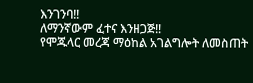እንገንባ‼
ለማንኛውም ፈተና እንዘጋጅ‼
የሞጁላር መረጃ ማዕከል አገልግሎት ለመስጠት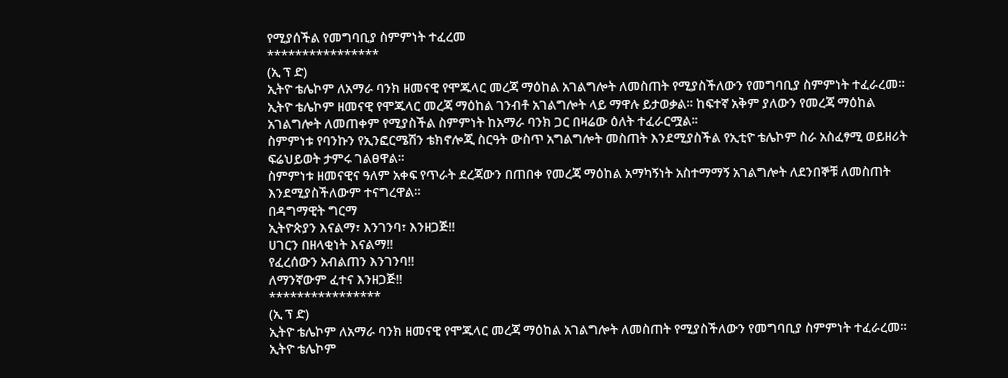የሚያሰችል የመግባቢያ ስምምነት ተፈረመ
****************
(ኢ ፕ ድ)
ኢትዮ ቴሌኮም ለአማራ ባንክ ዘመናዊ የሞጁላር መረጃ ማዕከል አገልግሎት ለመስጠት የሚያስችለውን የመግባቢያ ስምምነት ተፈራረመ።
ኢትዮ ቴሌኮም ዘመናዊ የሞጁላር መረጃ ማዕከል ገንብቶ አገልግሎት ላይ ማዋሉ ይታወቃል። ከፍተኛ አቅም ያለውን የመረጃ ማዕከል አገልግሎት ለመጠቀም የሚያስችል ስምምነት ከአማራ ባንክ ጋር በዛሬው ዕለት ተፈራርሟል፡፡
ስምምነቱ የባንኩን የኢንፎርሜሽን ቴክኖሎጂ ስርዓት ውስጥ አግልግሎት መስጠት እንደሚያስችል የኢቲዮ ቴሌኮም ስራ አስፈፃሚ ወይዘሪት ፍሬህይወት ታምሩ ገልፀዋል።
ስምምነቱ ዘመናዊና ዓለም አቀፍ የጥራት ደረጃውን በጠበቀ የመረጃ ማዕከል አማካኝነት አስተማማኝ አገልግሎት ለደንበኞቹ ለመስጠት እንደሚያስችለውም ተናግረዋል።
በዳግማዊት ግርማ
ኢትዮጵያን እናልማ፣ እንገንባ፣ እንዘጋጅ‼
ሀገርን በዘላቂነት እናልማ‼
የፈረሰውን አብልጠን እንገንባ‼
ለማንኛውም ፈተና እንዘጋጅ‼
****************
(ኢ ፕ ድ)
ኢትዮ ቴሌኮም ለአማራ ባንክ ዘመናዊ የሞጁላር መረጃ ማዕከል አገልግሎት ለመስጠት የሚያስችለውን የመግባቢያ ስምምነት ተፈራረመ።
ኢትዮ ቴሌኮም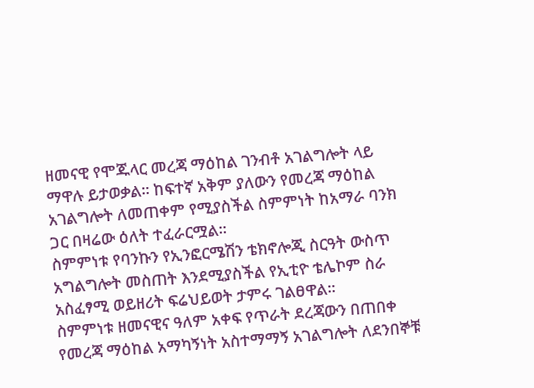ዘመናዊ የሞጁላር መረጃ ማዕከል ገንብቶ አገልግሎት ላይ ማዋሉ ይታወቃል። ከፍተኛ አቅም ያለውን የመረጃ ማዕከል አገልግሎት ለመጠቀም የሚያስችል ስምምነት ከአማራ ባንክ ጋር በዛሬው ዕለት ተፈራርሟል፡፡
ስምምነቱ የባንኩን የኢንፎርሜሽን ቴክኖሎጂ ስርዓት ውስጥ አግልግሎት መስጠት እንደሚያስችል የኢቲዮ ቴሌኮም ስራ አስፈፃሚ ወይዘሪት ፍሬህይወት ታምሩ ገልፀዋል።
ስምምነቱ ዘመናዊና ዓለም አቀፍ የጥራት ደረጃውን በጠበቀ የመረጃ ማዕከል አማካኝነት አስተማማኝ አገልግሎት ለደንበኞቹ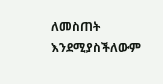ለመስጠት እንደሚያስችለውም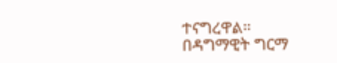ተናግረዋል።
በዳግማዊት ግርማ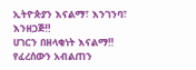ኢትዮጵያን እናልማ፣ እንገንባ፣ እንዘጋጅ‼
ሀገርን በዘላቂነት እናልማ‼
የፈረሰውን አብልጠን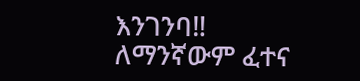እንገንባ‼
ለማንኛውም ፈተና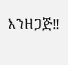እንዘጋጅ‼